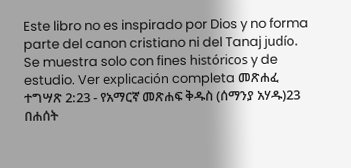Este libro no es inspirado por Dios y no forma parte del canon cristiano ni del Tanaj judío. Se muestra solo con fines históricos y de estudio. Ver explicación completa መጽሐፈ ተግሣጽ 2:23 - የአማርኛ መጽሐፍ ቅዱስ (ሰማንያ አሃዱ)23 በሐሰት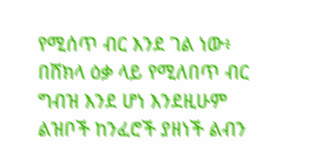የሚሰጥ ብር እንደ ገል ነው፥ በሸክላ ዕቃ ላይ የሚለበጥ ብር ግብዝ እንደ ሆነ እንደዚሁም ልዝቦች ከንፈሮች ያዘነች ልብን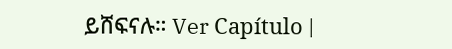ይሸፍናሉ። Ver Capítulo |